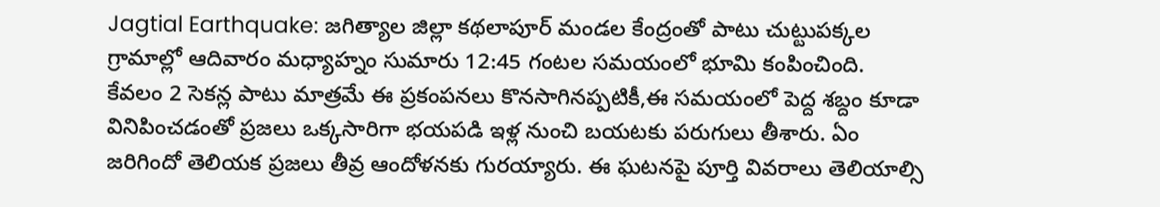Jagtial Earthquake: జగిత్యాల జిల్లా కథలాపూర్ మండల కేంద్రంతో పాటు చుట్టుపక్కల గ్రామాల్లో ఆదివారం మధ్యాహ్నం సుమారు 12:45 గంటల సమయంలో భూమి కంపించింది. కేవలం 2 సెకన్ల పాటు మాత్రమే ఈ ప్రకంపనలు కొనసాగినప్పటికీ,ఈ సమయంలో పెద్ద శబ్దం కూడా వినిపించడంతో ప్రజలు ఒక్కసారిగా భయపడి ఇళ్ల నుంచి బయటకు పరుగులు తీశారు. ఏం జరిగిందో తెలియక ప్రజలు తీవ్ర ఆందోళనకు గురయ్యారు. ఈ ఘటనపై పూర్తి వివరాలు తెలియాల్సి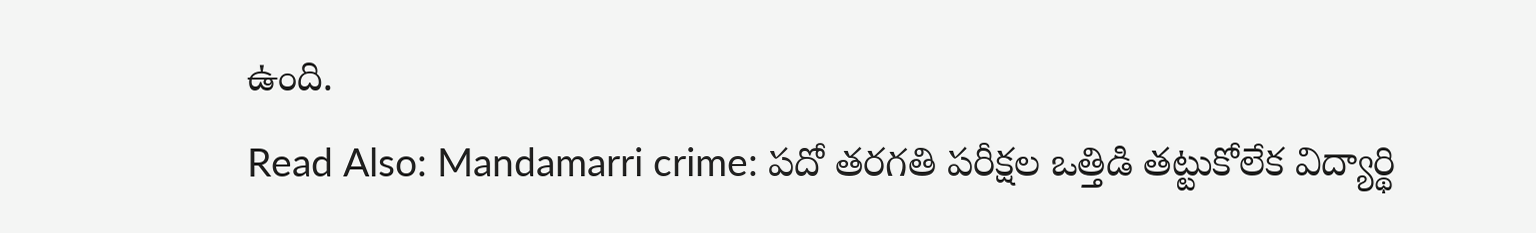ఉంది.
Read Also: Mandamarri crime: పదో తరగతి పరీక్షల ఒత్తిడి తట్టుకోలేక విద్యార్థి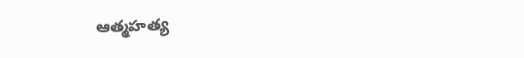ఆత్మహత్య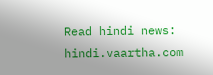Read hindi news: hindi.vaartha.com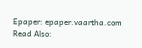Epaper: epaper.vaartha.com
Read Also: